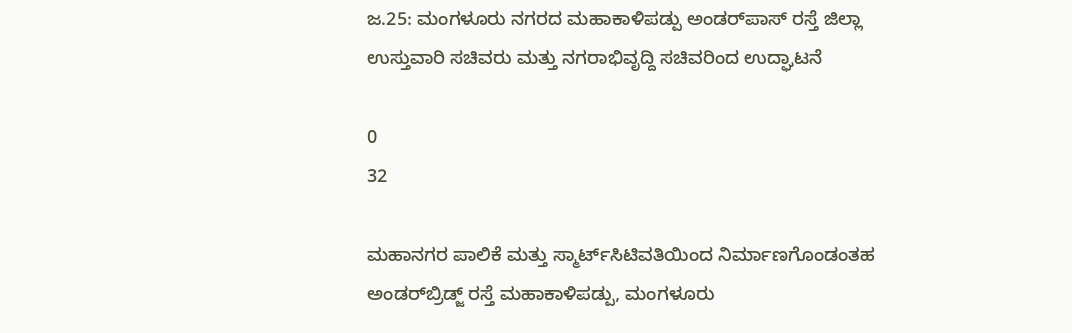ಜ.25: ಮಂಗಳೂರು ನಗರದ ಮಹಾಕಾಳಿಪಡ್ಪು ಅಂಡರ್‌ಪಾಸ್‌ ರಸ್ತೆ ಜಿಲ್ಲಾ ಉಸ್ತುವಾರಿ ಸಚಿವರು ಮತ್ತು ನಗರಾಭಿವೃದ್ದಿ ಸಚಿವರಿಂದ ಉದ್ಘಾಟನೆ

0
32

ಮಹಾನಗರ ಪಾಲಿಕೆ ಮತ್ತು ಸ್ಮಾರ್ಟ್‌ಸಿಟಿವತಿಯಿಂದ ನಿರ್ಮಾಣಗೊಂಡಂತಹ ಅಂಡರ್‌ಬ್ರಿಡ್ಜ್‌ ರಸ್ತೆ ಮಹಾಕಾಳಿಪಡ್ಪು, ಮಂಗಳೂರು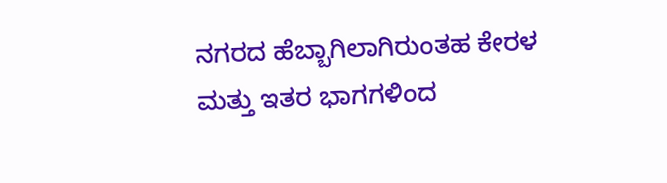ನಗರದ ಹೆಬ್ಬಾಗಿಲಾಗಿರುಂತಹ ಕೇರಳ ಮತ್ತು ಇತರ ಭಾಗಗಳಿಂದ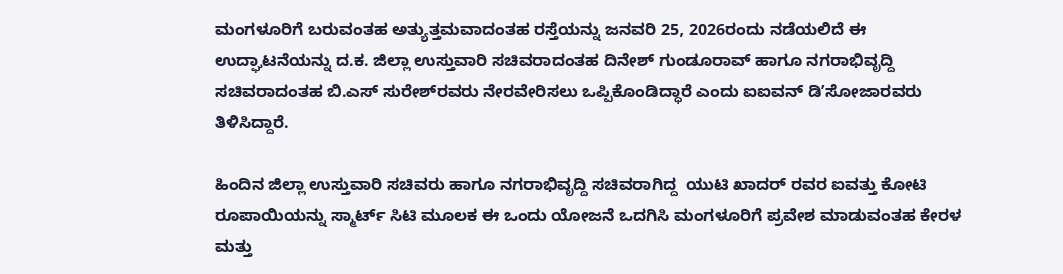ಮಂಗಳೂರಿಗೆ ಬರುವಂತಹ ಅತ್ಯುತ್ತಮವಾದಂತಹ ರಸ್ತೆಯನ್ನು ಜನವರಿ 25, 2026ರಂದು ನಡೆಯಲಿದೆ ಈ ಉದ್ಘಾಟನೆಯನ್ನು ದ.ಕ. ಜಿಲ್ಲಾ ಉಸ್ತುವಾರಿ ಸಚಿವರಾದಂತಹ ದಿನೇಶ್‌ ಗುಂಡೂರಾವ್‌ ಹಾಗೂ ನಗರಾಭಿವೃದ್ದಿ ಸಚಿವರಾದಂತಹ ಬಿ.ಎಸ್‌ ಸುರೇಶ್‌ರವರು ನೇರವೇರಿಸಲು ಒಪ್ಪಿಕೊಂಡಿದ್ಧಾರೆ ಎಂದು ಐಐವನ್‌ ಡಿʼಸೋಜಾರವರು ತಿಳಿಸಿದ್ದಾರೆ.

ಹಿಂದಿನ ಜಿಲ್ಲಾ ಉಸ್ತುವಾರಿ ಸಚಿವರು ಹಾಗೂ ನಗರಾಭಿವೃದ್ದಿ ಸಚಿವರಾಗಿದ್ದ  ಯುಟಿ ಖಾದರ್‌ ರವರ ಐವತ್ತು ಕೋಟಿ ರೂಪಾಯಿಯನ್ನು ಸ್ಮಾರ್ಟ್‌ ಸಿಟಿ ಮೂಲಕ ಈ ಒಂದು ಯೋಜನೆ ಒದಗಿಸಿ ಮಂಗಳೂರಿಗೆ ಪ್ರವೇಶ ಮಾಡುವಂತಹ ಕೇರಳ ಮತ್ತು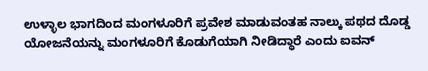ಉಳ್ಳಾಲ ಭಾಗದಿಂದ ಮಂಗಳೂರಿಗೆ ಪ್ರವೇಶ ಮಾಡುವಂತಹ ನಾಲ್ಕು ಪಥದ ದೊಡ್ಡ ಯೋಜನೆಯನ್ನು ಮಂಗಳೂರಿಗೆ ಕೊಡುಗೆಯಾಗಿ ನೀಡಿದ್ಧಾರೆ ಎಂದು ಐವನ್‌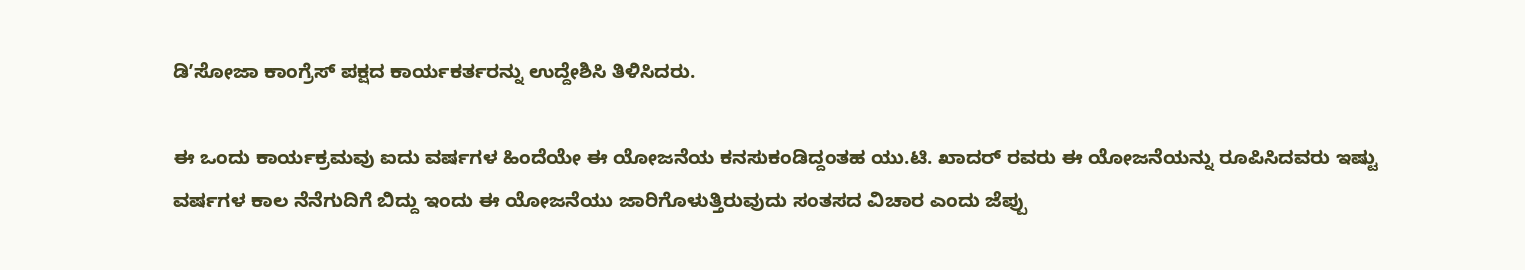ಡಿʼಸೋಜಾ ಕಾಂಗ್ರೆಸ್‌ ಪಕ್ಷದ ಕಾರ್ಯಕರ್ತರನ್ನು ಉದ್ದೇಶಿಸಿ ತಿಳಿಸಿದರು.

ಈ ಒಂದು ಕಾರ್ಯಕ್ರಮವು ಐದು ವರ್ಷಗಳ ಹಿಂದೆಯೇ ಈ ಯೋಜನೆಯ ಕನಸುಕಂಡಿದ್ದಂತಹ ಯು.ಟಿ. ಖಾದರ್‌ ರವರು ಈ ಯೋಜನೆಯನ್ನು ರೂಪಿಸಿದವರು ಇಷ್ಟು ವರ್ಷಗಳ ಕಾಲ ನೆನೆಗುದಿಗೆ ಬಿದ್ದು ಇಂದು ಈ ಯೋಜನೆಯು ಜಾರಿಗೊಳುತ್ತಿರುವುದು ಸಂತಸದ ವಿಚಾರ ಎಂದು ಜೆಪ್ಪು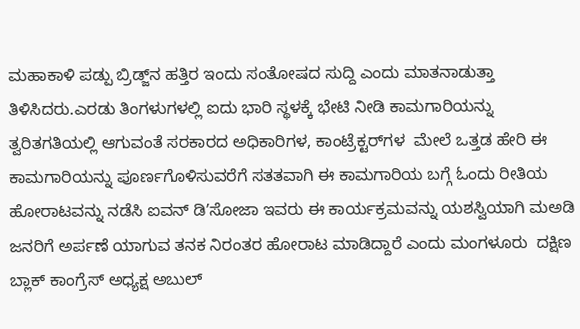ಮಹಾಕಾಳಿ ಪಡ್ಪು ಬ್ರಿಡ್ಜ್‌ನ ಹತ್ತಿರ ಇಂದು ಸಂತೋಷದ ಸುದ್ದಿ ಎಂದು ಮಾತನಾಡುತ್ತಾ ತಿಳಿಸಿದರು.ಎರಡು ತಿಂಗಳುಗಳಲ್ಲಿ ಐದು ಭಾರಿ ಸ್ಥಳಕ್ಕೆ ಭೇಟಿ ನೀಡಿ ಕಾಮಗಾರಿಯನ್ನು ತ್ವರಿತಗತಿಯಲ್ಲಿ ಆಗುವಂತೆ ಸರಕಾರದ ಅಧಿಕಾರಿಗಳ, ಕಾಂಟ್ರೆಕ್ಟರ್‌ಗಳ  ಮೇಲೆ ಒತ್ತಡ ಹೇರಿ ಈ ಕಾಮಗಾರಿಯನ್ನು ಪೂರ್ಣಗೊಳಿಸುವರೆಗೆ ಸತತವಾಗಿ ಈ ಕಾಮಗಾರಿಯ ಬಗ್ಗೆ ಓಂದು ರೀತಿಯ ಹೋರಾಟವನ್ನು ನಡೆಸಿ ಐವನ್‌ ಡಿʼಸೋಜಾ ಇವರು ಈ ಕಾರ್ಯಕ್ರಮವನ್ನು ಯಶಸ್ವಿಯಾಗಿ ಮಅಡಿ ಜನರಿಗೆ ಅರ್ಪಣೆ ಯಾಗುವ ತನಕ ನಿರಂತರ ಹೋರಾಟ ಮಾಡಿದ್ದಾರೆ ಎಂದು ಮಂಗಳೂರು  ದಕ್ಷಿಣ ಬ್ಲಾಕ್‌ ಕಾಂಗ್ರೆಸ್‌ ಅಧ್ಯಕ್ಷ ಅಬುಲ್‌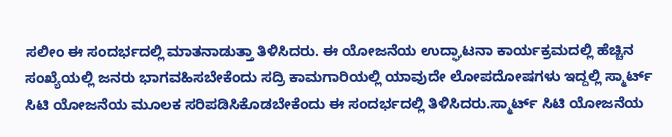ಸಲೀಂ ಈ ಸಂದರ್ಭದಲ್ಲಿ ಮಾತನಾಡುತ್ತಾ ತಿಳಿಸಿದರು. ಈ ಯೋಜನೆಯ ಉದ್ಘಾಟನಾ ಕಾರ್ಯಕ್ರಮದಲ್ಲಿ ಹೆಚ್ಚಿನ ಸಂಖ್ಯೆಯಲ್ಲಿ ಜನರು ಭಾಗವಹಿಸಬೇಕೆಂದು ಸದ್ರಿ ಕಾಮಗಾರಿಯಲ್ಲಿ ಯಾವುದೇ ಲೋಪದೋಷಗಳು ಇದ್ದಲ್ಲಿ ಸ್ಮಾರ್ಟ್‌ ಸಿಟಿ ಯೋಜನೆಯ ಮೂಲಕ ಸರಿಪಡಿಸಿಕೊಡಬೇಕೆಂದು ಈ ಸಂದರ್ಭದಲ್ಲಿ ತಿಳಿಸಿದರು.ಸ್ಮಾರ್ಟ್‌ ಸಿಟಿ ಯೋಜನೆಯ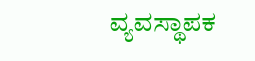ವ್ಯವಸ್ಥಾಪಕ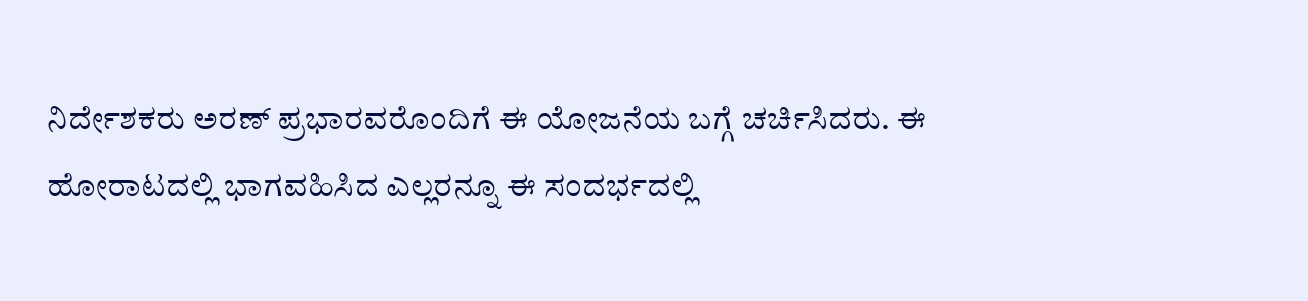ನಿರ್ದೇಶಕರು ಅರಣ್‌ ಪ್ರಭಾರವರೊಂದಿಗೆ ಈ ಯೋಜನೆಯ ಬಗ್ಗೆ ಚರ್ಚಿಸಿದರು. ಈ ಹೋರಾಟದಲ್ಲಿ ಭಾಗವಹಿಸಿದ ಎಲ್ಲರನ್ನೂ ಈ ಸಂದರ್ಭದಲ್ಲಿ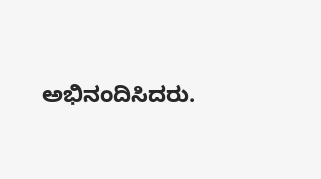ಅಭಿನಂದಿಸಿದರು.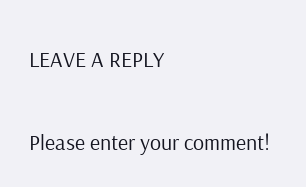LEAVE A REPLY

Please enter your comment!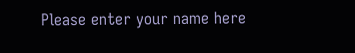Please enter your name here